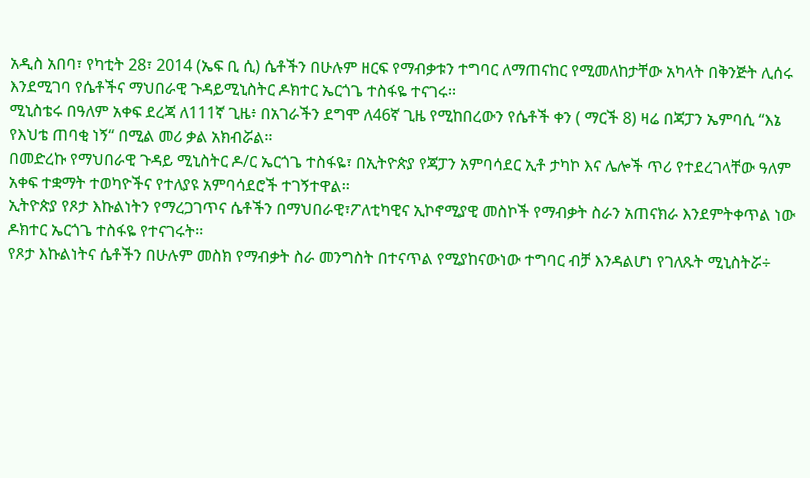አዲስ አበባ፣ የካቲት 28፣ 2014 (ኤፍ ቢ ሲ) ሴቶችን በሁሉም ዘርፍ የማብቃቱን ተግባር ለማጠናከር የሚመለከታቸው አካላት በቅንጅት ሊሰሩ እንደሚገባ የሴቶችና ማህበራዊ ጉዳይሚኒስትር ዶክተር ኤርጎጌ ተስፋዬ ተናገሩ፡፡
ሚኒስቴሩ በዓለም አቀፍ ደረጃ ለ111ኛ ጊዜ፥ በአገራችን ደግሞ ለ46ኛ ጊዜ የሚከበረውን የሴቶች ቀን ( ማርች 8) ዛሬ በጃፓን ኤምባሲ “እኔ የእህቴ ጠባቂ ነኝ“ በሚል መሪ ቃል አክብሯል፡፡
በመድረኩ የማህበራዊ ጉዳይ ሚኒስትር ዶ/ር ኤርጎጌ ተስፋዬ፣ በኢትዮጵያ የጃፓን አምባሳደር ኢቶ ታካኮ እና ሌሎች ጥሪ የተደረገላቸው ዓለም አቀፍ ተቋማት ተወካዮችና የተለያዩ አምባሳደሮች ተገኝተዋል፡፡
ኢትዮጵያ የጾታ እኩልነትን የማረጋገጥና ሴቶችን በማህበራዊ፣ፖለቲካዊና ኢኮኖሚያዊ መስኮች የማብቃት ስራን አጠናክራ እንደምትቀጥል ነው ዶክተር ኤርጎጌ ተስፋዬ የተናገሩት፡፡
የጾታ እኩልነትና ሴቶችን በሁሉም መስክ የማብቃት ስራ መንግስት በተናጥል የሚያከናውነው ተግባር ብቻ እንዳልሆነ የገለጹት ሚኒስትሯ÷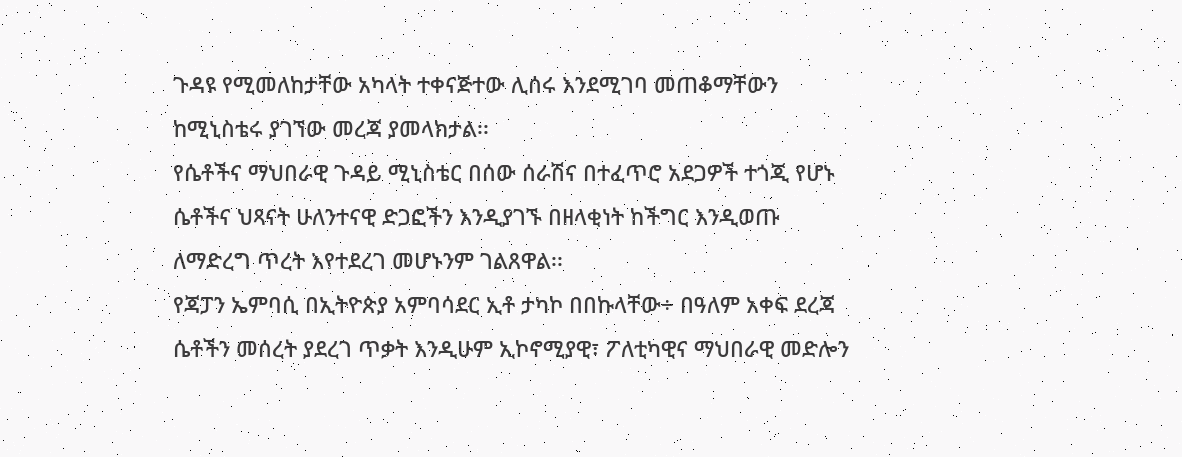ጉዳዩ የሚመለከታቸው አካላት ተቀናጅተው ሊሰሩ እንደሚገባ መጠቆማቸውን ከሚኒስቴሩ ያገኘው መረጃ ያመላክታል፡፡
የሴቶችና ማህበራዊ ጉዳይ ሚኒስቴር በሰው ሰራሽና በተፈጥሮ አደጋዎች ተጎጂ የሆኑ ሴቶችና ህጻናት ሁለንተናዊ ድጋፎችን እንዲያገኙ በዘላቂነት ከችግር እንዲወጡ ለማድረግ ጥረት እየተደረገ መሆኑንም ገልጸዋል፡፡
የጃፓን ኤምባሲ በኢትዮጵያ አምባሳደር ኢቶ ታካኮ በበኩላቸው÷ በዓለም አቀፍ ደረጃ ሴቶችን መሰረት ያደረገ ጥቃት እንዲሁም ኢኮኖሚያዊ፣ ፖለቲካዊና ማህበራዊ መድሎን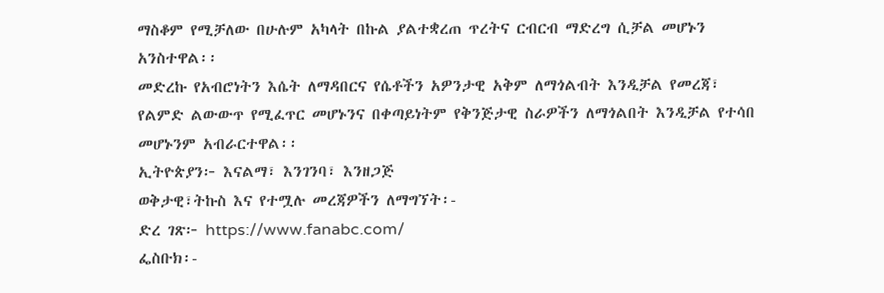ማስቆም የሚቻለው በሁሉም አካላት በኩል ያልተቋረጠ ጥረትና ርብርብ ማድረግ ሲቻል መሆኑን አንስተዋል፡፡
መድረኩ የአብሮነትን እሴት ለማዳበርና የሴቶችን አዎንታዊ አቅም ለማጎልብት እንዲቻል የመረጃ፣ የልምድ ልውውጥ የሚፈጥር መሆኑንና በቀጣይነትም የቅንጅታዊ ስራዎችን ለማጎልበት እንዲቻል የተሳበ መሆኑንም አብራርተዋል፡፡
ኢትዮጵያን፦ እናልማ፣ እንገንባ፣ እንዘጋጅ
ወቅታዊ፣ትኩስ እና የተሟሉ መረጃዎችን ለማግኘት፡-
ድረ ገጽ፦ https://www.fanabc.com/
ፌስቡክ፡-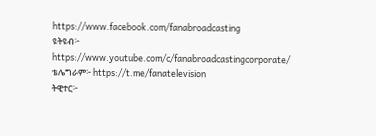https://www.facebook.com/fanabroadcasting
ዩትዩብ፦ https://www.youtube.com/c/fanabroadcastingcorporate/
ቴሌግራም፦ https://t.me/fanatelevision
ትዊተር፦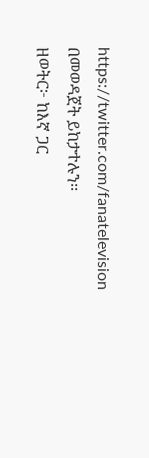https://twitter.com/fanatelevision በመወዳጀት ይከታተሉን፡፡
ዘወትር፦ ከእኛ ጋር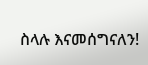ስላሉ እናመሰግናለን!